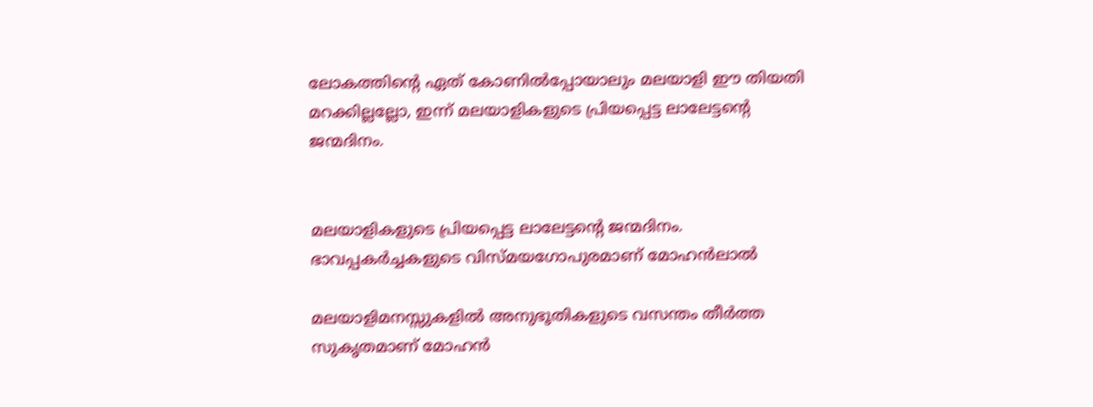ലോകത്തിന്റെ ഏത് കോണില്‍പ്പോയാലും മലയാളി ഈ തിയതി മറക്കില്ലല്ലോ, ഇന്ന് മലയാളികളുടെ പ്രിയപ്പെട്ട ലാലേട്ടന്റെ ജന്മദിനം.


മലയാളികളുടെ പ്രിയപ്പെട്ട ലാലേട്ടന്റെ ജന്മദിനം. ഭാവപ്പകര്‍ച്ചകളുടെ വിസ്മയഗോപുരമാണ് മോഹന്‍ലാല്‍

മലയാളിമനസ്സുകളില്‍ അനുഭൂതികളുടെ വസന്തം തീര്‍ത്ത സുകൃതമാണ് മോഹന്‍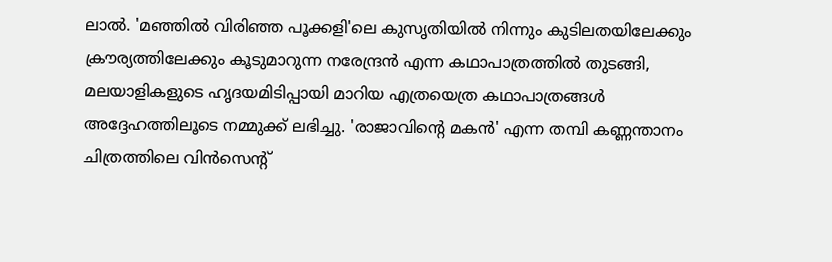ലാല്‍. 'മഞ്ഞില്‍ വിരിഞ്ഞ പൂക്കളി'ലെ കുസൃതിയില്‍ നിന്നും കുടിലതയിലേക്കും ക്രൗര്യത്തിലേക്കും കൂടുമാറുന്ന നരേന്ദ്രന്‍ എന്ന കഥാപാത്രത്തില്‍ തുടങ്ങി, മലയാളികളുടെ ഹൃദയമിടിപ്പായി മാറിയ എത്രയെത്ര കഥാപാത്രങ്ങള്‍ അദ്ദേഹത്തിലൂടെ നമ്മുക്ക് ലഭിച്ചു. 'രാജാവിന്റെ മകന്‍' എന്ന തമ്പി കണ്ണന്താനം ചിത്രത്തിലെ വിന്‍സെന്റ്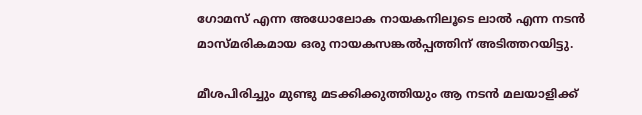ഗോമസ് എന്ന അധോലോക നായകനിലൂടെ ലാല്‍ എന്ന നടന്‍ മാസ്മരികമായ ഒരു നായകസങ്കല്‍പ്പത്തിന് അടിത്തറയിട്ടു.

മീശപിരിച്ചും മുണ്ടു മടക്കിക്കുത്തിയും ആ നടന്‍ മലയാളിക്ക്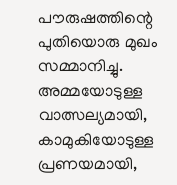പൗരുഷത്തിന്റെ പുതിയൊരു മുഖം സമ്മാനിച്ചു. അമ്മയോടുള്ള വാത്സല്യമായി, കാമുകിയോടുള്ള പ്രണയമായി,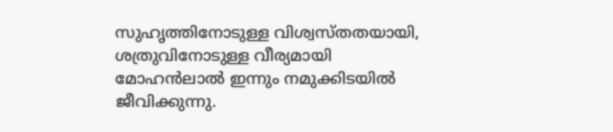സുഹൃത്തിനോടുള്ള വിശ്വസ്തതയായി, ശത്രുവിനോടുള്ള വീര്യമായി മോഹന്‍ലാല്‍ ഇന്നും നമുക്കിടയില്‍ ജീവിക്കുന്നു.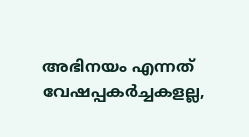അഭിനയം എന്നത് വേഷപ്പകര്‍ച്ചകളല്ല,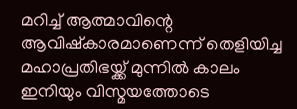മറിച്ച്‌ ആത്മാവിന്റെ ആവിഷ്‌കാരമാണെന്ന് തെളിയിച്ച മഹാപ്രതിഭയ്ക്ക് മുന്നില്‍ കാലം ഇനിയും വിസ്മയത്തോടെ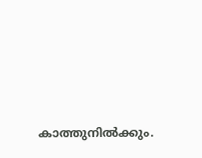കാത്തുനില്‍ക്കും.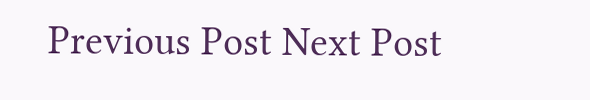Previous Post Next Post